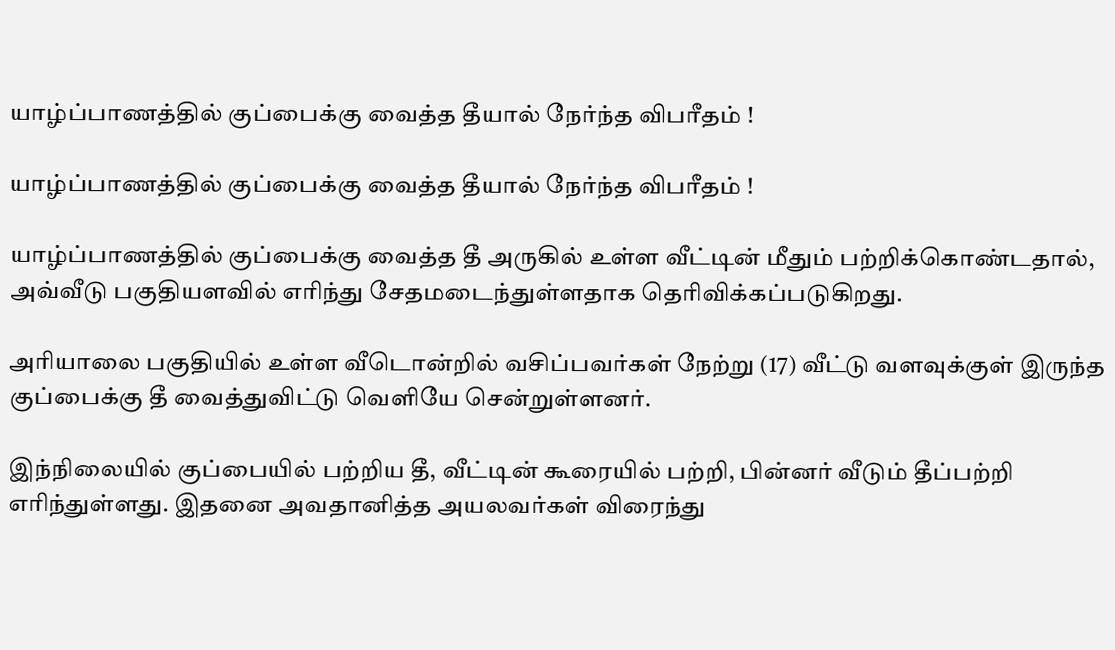யாழ்ப்பாணத்தில் குப்பைக்கு வைத்த தீயால் நேர்ந்த விபரீதம் !

யாழ்ப்பாணத்தில் குப்பைக்கு வைத்த தீயால் நேர்ந்த விபரீதம் !

யாழ்ப்பாணத்தில் குப்பைக்கு வைத்த தீ அருகில் உள்ள வீட்டின் மீதும் பற்றிக்கொண்டதால், அவ்வீடு பகுதியளவில் எரிந்து சேதமடைந்துள்ளதாக தெரிவிக்கப்படுகிறது.

அரியாலை பகுதியில் உள்ள வீடொன்றில் வசிப்பவர்கள் நேற்று (17) வீட்டு வளவுக்குள் இருந்த குப்பைக்கு தீ வைத்துவிட்டு வெளியே சென்றுள்ளனர்.

இந்நிலையில் குப்பையில் பற்றிய தீ, வீட்டின் கூரையில் பற்றி, பின்னர் வீடும் தீப்பற்றி எரிந்துள்ளது. இதனை அவதானித்த அயலவர்கள் விரைந்து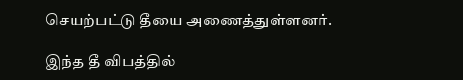செயற்பட்டு தீயை அணைத்துள்ளனர்.

இந்த தீ விபத்தில்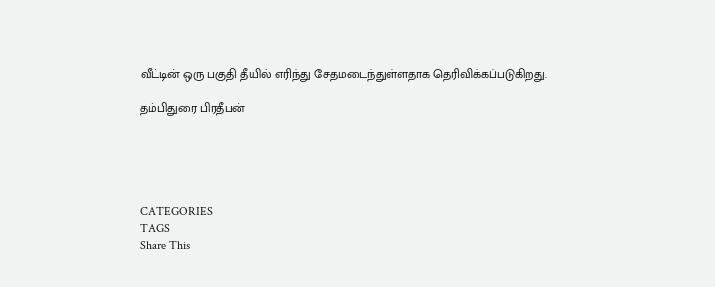வீட்டின் ஒரு பகுதி தீயில் எரிந்து சேதமடைந்துள்ளதாக தெரிவிக்கப்படுகிறது.

தம்பிதுரை பிரதீபன்





CATEGORIES
TAGS
Share This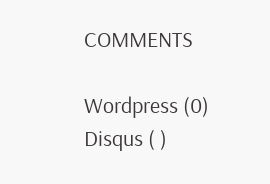COMMENTS

Wordpress (0)
Disqus ( )